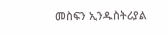መስፍን ኢንዱስትሪያል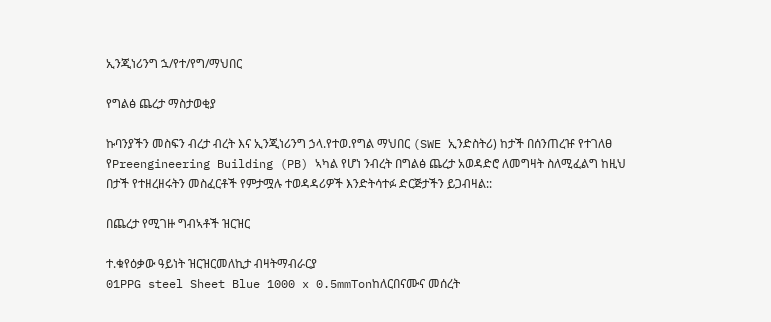ኢንጂነሪንግ ኋ/የተ/የግ/ማህበር

የግልፅ ጨረታ ማስታወቂያ

ኩባንያችን መስፍን ብረታ ብረት እና ኢንጂነሪንግ ኃላ.የተወ.የግል ማህበር (SWE ኢንድስትሪ) ከታች በሰንጠረዡ የተገለፀ የPreengineering Building (PB) ኣካል የሆነ ንብረት በግልፅ ጨረታ አወዳድሮ ለመግዛት ስለሚፈልግ ከዚህ በታች የተዘረዘሩትን መስፈርቶች የምታሟሉ ተወዳዳሪዎች እንድትሳተፉ ድርጅታችን ይጋብዛል::

በጨረታ የሚገዙ ግብኣቶች ዝርዝር

ተ.ቁየዕቃው ዓይነት ዝርዝርመለኪታ ብዛትማብራርያ
01PPG steel Sheet Blue 1000 x 0.5mmTonከለርበናሙና መሰረት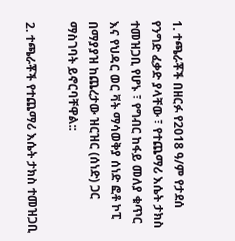1. ተጫራቾች በዘርፉ የ2018 ዓ/ም የታደሰ የንግድ ፈቃድ ያላቸው ፣ የተጨማሪ እሴት ታክስ ተመዝጋቢ የሆኑ ፣ የግብር ከፋይ መለያ ቁጥር እና የህዳር ወር ቫት ማሳወቅያ ሰነድ ፎቶ ኮፒ በማያያዝ ከጨረታው ዝርዝር (ሰነድ) ጋር ማስገባት ይኖርባቸዋል::

2. ተጫራቾች የተጨማሪ እሴት ታክስ ተመዝጋቢ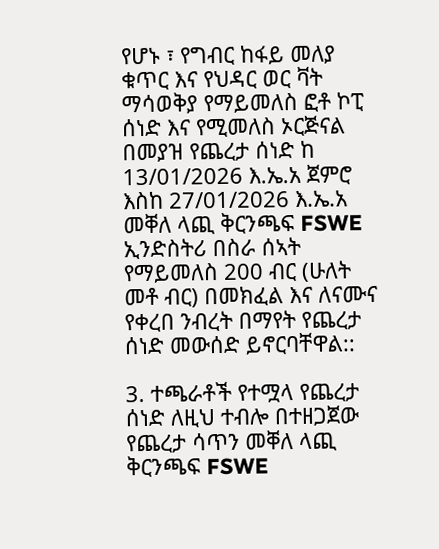የሆኑ ፣ የግብር ከፋይ መለያ ቁጥር እና የህዳር ወር ቫት ማሳወቅያ የማይመለስ ፎቶ ኮፒ ሰነድ እና የሚመለስ ኦርጅናል በመያዝ የጨረታ ሰነድ ከ 13/01/2026 እ.ኤ.አ ጀምሮ እስከ 27/01/2026 እ.ኤ.አ መቐለ ላጪ ቅርንጫፍ FSWE ኢንድስትሪ በስራ ሰኣት የማይመለስ 200 ብር (ሁለት መቶ ብር) በመክፈል እና ለናሙና የቀረበ ንብረት በማየት የጨረታ ሰነድ መውሰድ ይኖርባቸዋል::

3. ተጫራቶች የተሟላ የጨረታ ሰነድ ለዚህ ተብሎ በተዘጋጀው የጨረታ ሳጥን መቐለ ላጪ ቅርንጫፍ FSWE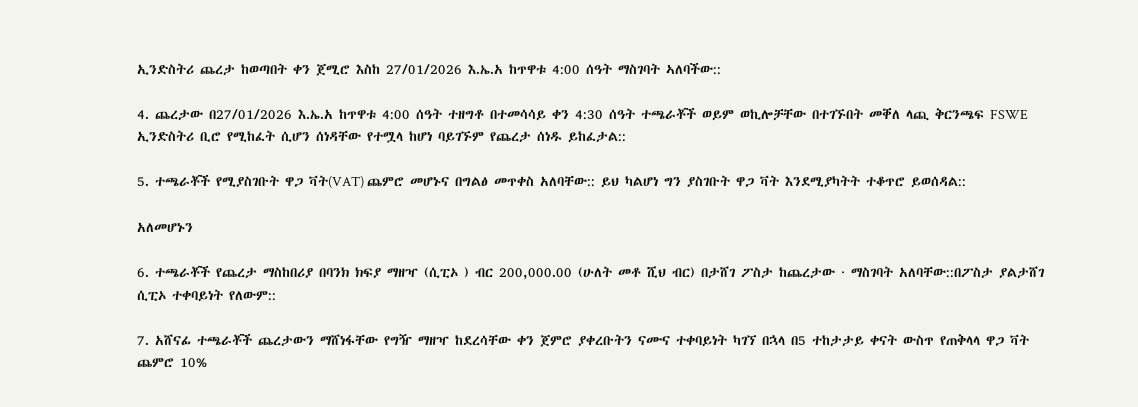ኢንድስትሪ ጨረታ ከወጣበት ቀን ጀሚሮ እስከ 27/01/2026 እ.ኤ.አ ከጥዋቱ 4:00 ሰዓት ማስገባት ኣለባችው::

4. ጨረታው በ27/01/2026 እ.ኤ.አ ከጥዋቱ 4:00 ሰዓት ተዘግቶ በተመሳሳይ ቀን 4:30 ሰዓት ተጫራቾች ወይም ወኪሎቻቸው በተገኙበት መቐለ ላጪ ቅርንጫፍ FSWE ኢንድስትሪ ቢሮ የሚከፈት ሲሆን ሰነዳቸው የተሟላ ከሆነ ባይገኙም የጨረታ ሰነዱ ይከፈታል::

5. ተጫራቾች የሚያስገቡት ዋጋ ቫት(VAT) ጨምሮ መሆኑና በግልፅ መጥቀስ አለባቸው:: ይህ ካልሆነ ግን ያስገቡት ዋጋ ቫት እንደሚያካትት ተቆጥሮ ይወሰዳል::

አለመሆኑን

6. ተጫራቾች የጨረታ ማስከበሪያ በባንክ ክፍያ ማዘዣ (ሲፒኦ ) ብር 200,000.00 (ሁለት መቶ ሺህ ብር) በታሸገ ፖስታ ከጨረታው · ማስገባት አለባቸው::በፖስታ ያልታሸገ ሲፒኦ ተቀባይነት የለውም::

7. አሸናፊ ተጫራቾች ጨረታውን ማሸነፋቸው የግዥ ማዘዣ ከደረሳቸው ቀን ጀምሮ ያቀረቡትን ናሙና ተቀባይነት ካገኘ በኋላ በ5 ተከታታይ ቀናት ውስጥ የጠቅላላ ዋጋ ቫት ጨምሮ 10%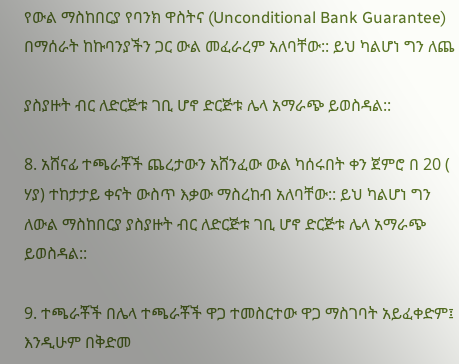የውል ማስከበርያ የባንክ ዋስትና (Unconditional Bank Guarantee) በማሰራት ከኩባንያችን ጋር ውል መፈራረም አለባቸው:: ይህ ካልሆነ ግን ለጨ

ያስያዙት ብር ለድርጅቱ ገቢ ሆኖ ድርጅቱ ሌላ አማራጭ ይወስዳል::

8. አሸናፊ ተጫራቾች ጨረታውን አሸንፈው ውል ካሰሩበት ቀን ጀምሮ በ 20 ( ሃያ) ተከታታይ ቀናት ውስጥ እቃው ማስረከብ አለባቸው:: ይህ ካልሆነ ግን ለውል ማስከበርያ ያስያዙት ብር ለድርጅቱ ገቢ ሆኖ ድርጅቱ ሌላ አማራጭ ይወስዳል::

9. ተጫራቾች በሌላ ተጫራቾች ዋጋ ተመስርተው ዋጋ ማስገባት አይፈቀድም፤ እንዲሁም በቅድመ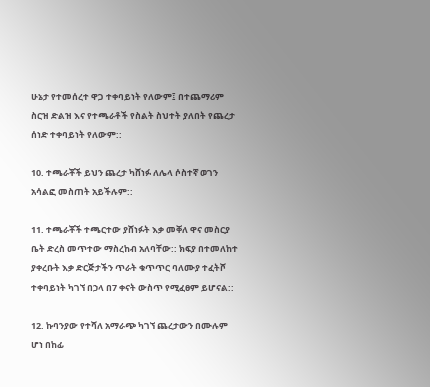ሁኔታ የተመሰረተ ዋጋ ተቀባይነት የለውም፤ በተጨማሪም ስርዝ ድልዝ እና የተጫራቶች የስልት ስህተት ያለበት የጨረታ ሰነድ ተቀባይነት የለውም::

10. ተጫራቾች ይህን ጨረታ ካሸነፉ ለሌላ ሶስተኛ ወገን አሳልፎ መስጠት አይችሉም::

11. ተጫራቾች ተጫርተው ያሸነፉት እቃ መቐለ ዋና መስርያ ቤት ድረስ መጥተው ማስረከብ አለባቸው:: ክፍያ በተመለከተ ያቀረቡት እቃ ድርጅታችን ጥራት ቁጥጥር ባለሙያ ተፈትሾ ተቀባይነት ካገኘ በኃላ በ7 ቀናት ውስጥ የሚፈፀም ይሆናል::

12. ኩባንያው የተሻለ አማራጭ ካገኘ ጨረታውን በሙሉም ሆነ በከፊ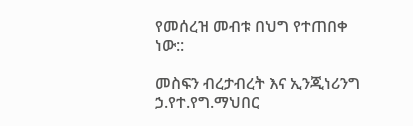የመሰረዝ መብቱ በህግ የተጠበቀ ነው::

መስፍን ብረታብረት እና ኢንጂነሪንግ ኃ.የተ.የግ.ማህበር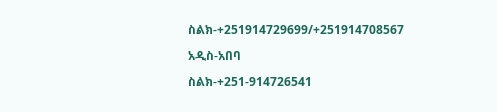ስልክ-+251914729699/+251914708567

አዲስ-አበባ

ስልክ-+251-914726541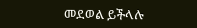መደወል ይችላሉ